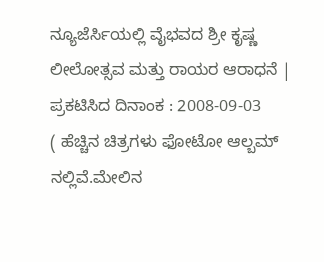ನ್ಯೂಜೆರ್ಸಿಯಲ್ಲಿ ವೈಭವದ ಶ್ರೀ ಕೃಷ್ಣ ಲೀಲೋತ್ಸವ ಮತ್ತು ರಾಯರ ಆರಾಧನೆ |
ಪ್ರಕಟಿಸಿದ ದಿನಾಂಕ : 2008-09-03
( ಹೆಚ್ಚಿನ ಚಿತ್ರಗಳು ಫೋಟೋ ಆಲ್ಬಮ್ ನಲ್ಲಿವೆ.ಮೇಲಿನ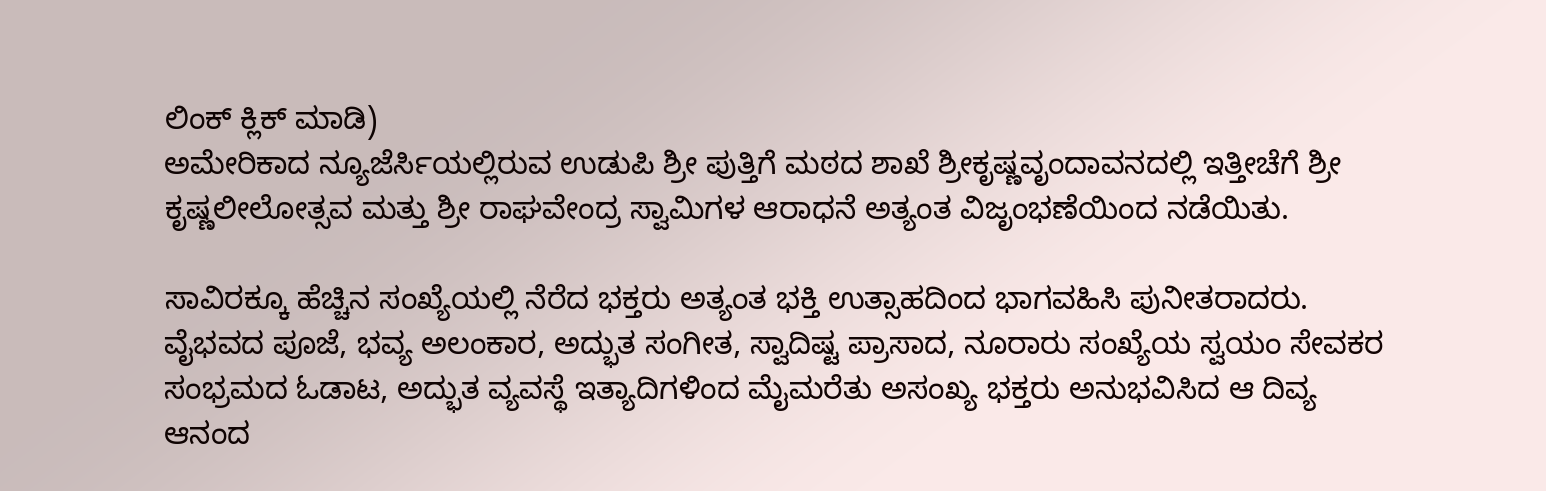ಲಿಂಕ್ ಕ್ಲಿಕ್ ಮಾಡಿ)
ಅಮೇರಿಕಾದ ನ್ಯೂಜೆರ್ಸಿಯಲ್ಲಿರುವ ಉಡುಪಿ ಶ್ರೀ ಪುತ್ತಿಗೆ ಮಠದ ಶಾಖೆ ಶ್ರೀಕೃಷ್ಣವೃಂದಾವನದಲ್ಲಿ ಇತ್ತೀಚೆಗೆ ಶ್ರೀ ಕೃಷ್ಣಲೀಲೋತ್ಸವ ಮತ್ತು ಶ್ರೀ ರಾಘವೇಂದ್ರ ಸ್ವಾಮಿಗಳ ಆರಾಧನೆ ಅತ್ಯಂತ ವಿಜೃಂಭಣೆಯಿಂದ ನಡೆಯಿತು.

ಸಾವಿರಕ್ಕೂ ಹೆಚ್ಚಿನ ಸಂಖ್ಯೆಯಲ್ಲಿ ನೆರೆದ ಭಕ್ತರು ಅತ್ಯಂತ ಭಕ್ತಿ ಉತ್ಸಾಹದಿಂದ ಭಾಗವಹಿಸಿ ಪುನೀತರಾದರು.
ವೈಭವದ ಪೂಜೆ, ಭವ್ಯ ಅಲಂಕಾರ, ಅದ್ಭುತ ಸಂಗೀತ, ಸ್ವಾದಿಷ್ಟ ಪ್ರಾಸಾದ, ನೂರಾರು ಸಂಖ್ಯೆಯ ಸ್ವಯಂ ಸೇವಕರ ಸಂಭ್ರಮದ ಓಡಾಟ, ಅದ್ಭುತ ವ್ಯವಸ್ಥೆ ಇತ್ಯಾದಿಗಳಿಂದ ಮೈಮರೆತು ಅಸಂಖ್ಯ ಭಕ್ತರು ಅನುಭವಿಸಿದ ಆ ದಿವ್ಯ ಆನಂದ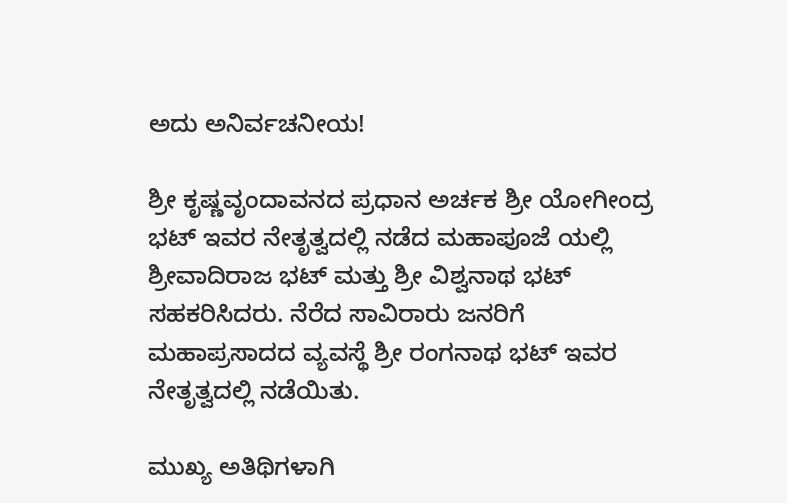ಅದು ಅನಿರ್ವಚನೀಯ!

ಶ್ರೀ ಕೃಷ್ಣವೃಂದಾವನದ ಪ್ರಧಾನ ಅರ್ಚಕ ಶ್ರೀ ಯೋಗೀಂದ್ರ ಭಟ್ ಇವರ ನೇತೃತ್ವದಲ್ಲಿ ನಡೆದ ಮಹಾಪೂಜೆ ಯಲ್ಲಿ ಶ್ರೀವಾದಿರಾಜ ಭಟ್ ಮತ್ತು ಶ್ರೀ ವಿಶ್ವನಾಥ ಭಟ್ ಸಹಕರಿಸಿದರು. ನೆರೆದ ಸಾವಿರಾರು ಜನರಿಗೆ ಮಹಾಪ್ರಸಾದದ ವ್ಯವಸ್ಥೆ ಶ್ರೀ ರಂಗನಾಥ ಭಟ್ ಇವರ ನೇತೃತ್ವದಲ್ಲಿ ನಡೆಯಿತು.

ಮುಖ್ಯ ಅತಿಥಿಗಳಾಗಿ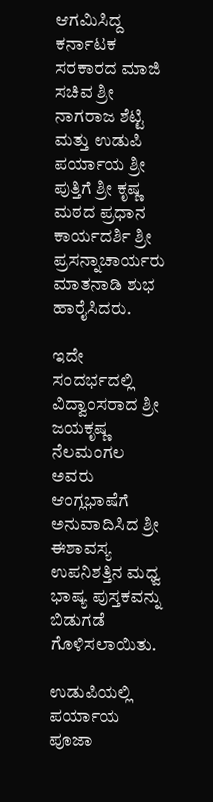ಆಗಮಿಸಿದ್ದ ಕರ್ನಾಟಕ ಸರಕಾರದ ಮಾಜಿ ಸಚಿವ ಶ್ರೀ ನಾಗರಾಜ ಶೆಟ್ಟಿ ಮತ್ತು ಉಡುಪಿ ಪರ್ಯಾಯ ಶ್ರೀ ಪುತ್ತಿಗೆ ಶ್ರೀ ಕೃಷ್ಣ ಮಠದ ಪ್ರಧಾನ ಕಾರ್ಯದರ್ಶಿ ಶ್ರೀ ಪ್ರಸನ್ನಾಚಾರ್ಯರು ಮಾತನಾಡಿ ಶುಭ ಹಾರೈಸಿದರು.

ಇದೇ ಸಂದರ್ಭದಲ್ಲಿ ವಿದ್ವಾಂಸರಾದ ಶ್ರೀ ಜಯಕೃಷ್ಣ ನೆಲಮಂಗಲ ಅವರು ಆಂಗ್ಲಭಾಷೆಗೆ ಅನುವಾದಿಸಿದ ಶ್ರೀ ಈಶಾವಸ್ಯ ಉಪನಿಶತ್ತಿನ ಮಧ್ವ ಭಾಷ್ಯ ಪುಸ್ತಕವನ್ನು ಬಿಡುಗಡೆ ಗೊಳಿಸಲಾಯಿತು.

ಉಡುಪಿಯಲ್ಲಿ ಪರ್ಯಾಯ ಪೂಜಾ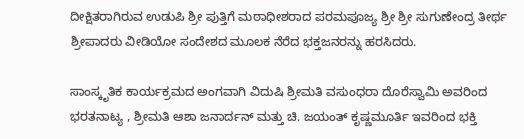ದೀಕ್ಷಿತರಾಗಿರುವ ಉಡುಪಿ ಶ್ರೀ ಪುತ್ತಿಗೆ ಮಠಾಧೀಶರಾದ ಪರಮಪೂಜ್ಯ ಶ್ರೀ ಶ್ರೀ ಸುಗುಣೇಂದ್ರ ತೀರ್ಥ ಶ್ರೀಪಾದರು ವೀಡಿಯೋ ಸಂದೇಶದ ಮೂಲಕ ನೆರೆದ ಭಕ್ತಜನರನ್ನು ಹರಸಿದರು.

ಸಾಂಸ್ಕೃತಿಕ ಕಾರ್ಯಕ್ರಮದ ಅಂಗವಾಗಿ ವಿದುಷಿ ಶ್ರೀಮತಿ ವಸುಂಧರಾ ದೊರೆಸ್ವಾಮಿ ಅವರಿಂದ ಭರತನಾಟ್ಯ , ಶ್ರೀಮತಿ ಆಶಾ ಜನಾರ್ದನ್ ಮತ್ತು ಚಿ. ಜಯಂತ್ ಕೃಷ್ಣಮೂರ್ತಿ ಇವರಿಂದ ಭಕ್ತಿ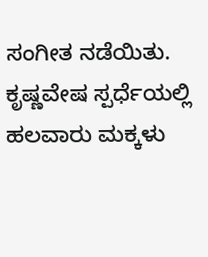ಸಂಗೀತ ನಡೆಯಿತು. ಕೃಷ್ಣವೇಷ ಸ್ಪರ್ಧೆಯಲ್ಲಿ ಹಲವಾರು ಮಕ್ಕಳು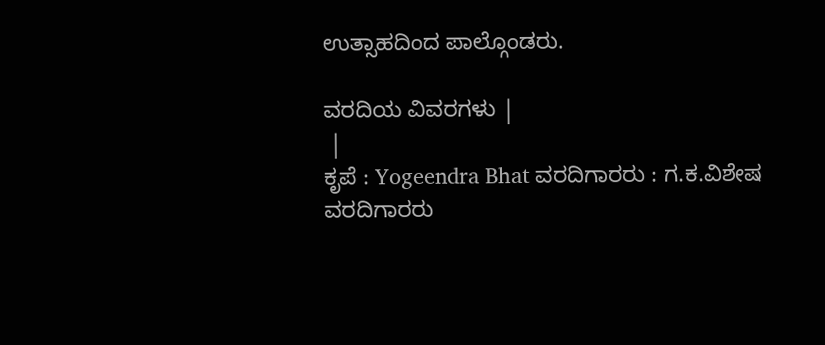ಉತ್ಸಾಹದಿಂದ ಪಾಲ್ಗೊಂಡರು.

ವರದಿಯ ವಿವರಗಳು |
 |
ಕೃಪೆ : Yogeendra Bhat ವರದಿಗಾರರು : ಗ.ಕ.ವಿಶೇಷ ವರದಿಗಾರರು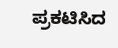ಪ್ರಕಟಿಸಿದ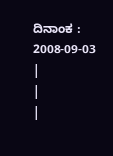ದಿನಾಂಕ : 2008-09-03
|
|
|